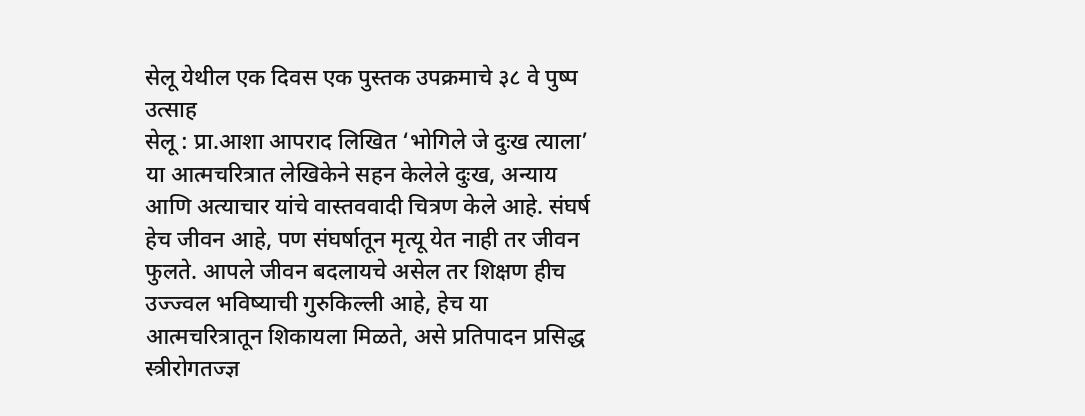सेलू येथील एक दिवस एक पुस्तक उपक्रमाचे ३८ वे पुष्प उत्साह
सेलू : प्रा.आशा आपराद लिखित ‘भोगिले जे दुःख त्याला’ या आत्मचरित्रात लेखिकेने सहन केलेले दुःख, अन्याय आणि अत्याचार यांचे वास्तववादी चित्रण केले आहे. संघर्ष हेच जीवन आहे, पण संघर्षातून मृत्यू येत नाही तर जीवन फुलते. आपले जीवन बदलायचे असेल तर शिक्षण हीच उज्ज्वल भविष्याची गुरुकिल्ली आहे, हेच या आत्मचरित्रातून शिकायला मिळते, असे प्रतिपादन प्रसिद्ध स्त्रीरोगतज्ज्ञ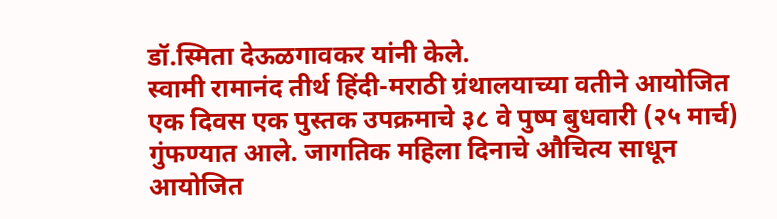डॉ.स्मिता देऊळगावकर यांनी केले.
स्वामी रामानंद तीर्थ हिंदी-मराठी ग्रंथालयाच्या वतीने आयोजित एक दिवस एक पुस्तक उपक्रमाचे ३८ वे पुष्प बुधवारी (२५ मार्च) गुंफण्यात आले. जागतिक महिला दिनाचे औचित्य साधून आयोजित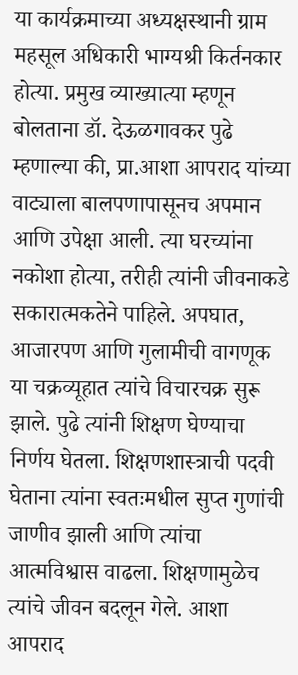या कार्यक्रमाच्या अध्यक्षस्थानी ग्राम महसूल अधिकारी भाग्यश्री किर्तनकार होत्या. प्रमुख व्याख्यात्या म्हणून बोलताना डॉ. देऊळगावकर पुढे म्हणाल्या की, प्रा.आशा आपराद यांच्या वाट्याला बालपणापासूनच अपमान आणि उपेक्षा आली. त्या घरच्यांना नकोशा होत्या, तरीही त्यांनी जीवनाकडे सकारात्मकतेने पाहिले. अपघात, आजारपण आणि गुलामीची वागणूक या चक्रव्यूहात त्यांचे विचारचक्र सुरू झाले. पुढे त्यांनी शिक्षण घेण्याचा निर्णय घेतला. शिक्षणशास्त्राची पदवी घेताना त्यांना स्वतःमधील सुप्त गुणांची जाणीव झाली आणि त्यांचा आत्मविश्वास वाढला. शिक्षणामुळेच त्यांचे जीवन बदलून गेले. आशा आपराद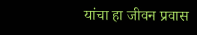यांचा हा जीवन प्रवास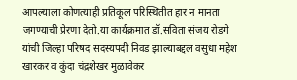आपल्याला कोणत्याही प्रतिकूल परिस्थितीत हार न मानता जगण्याची प्रेरणा देतो.या कार्यक्रमात डॉ.सविता संजय रोडगे यांची जिल्हा परिषद सदस्यपदी निवड झाल्याबद्दल वसुधा महेश खारकर व कुंदा चंद्रशेखर मुळावेकर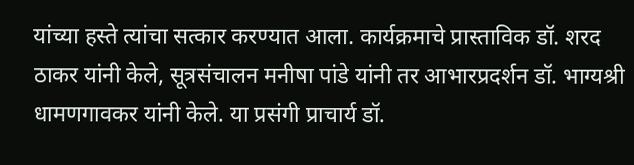यांच्या हस्ते त्यांचा सत्कार करण्यात आला. कार्यक्रमाचे प्रास्ताविक डॉ. शरद ठाकर यांनी केले, सूत्रसंचालन मनीषा पांडे यांनी तर आभारप्रदर्शन डॉ. भाग्यश्री धामणगावकर यांनी केले. या प्रसंगी प्राचार्य डॉ.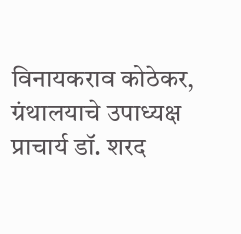विनायकराव कोठेकर, ग्रंथालयाचे उपाध्यक्ष प्राचार्य डॉ. शरद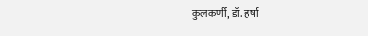कुलकर्णी, डॉ. हर्षा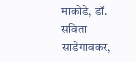माकोडे, डॉ. सविता साडेगावकर,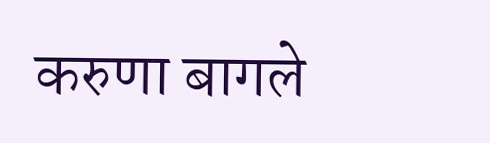करुणा बागले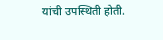यांची उपस्थिती होती.